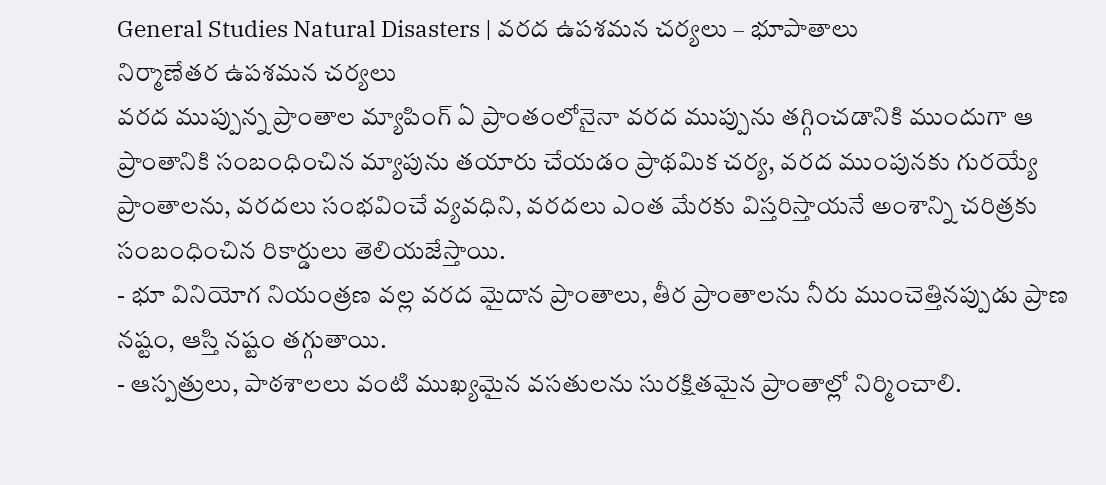General Studies Natural Disasters | వరద ఉపశమన చర్యలు – భూపాతాలు
నిర్మాణేతర ఉపశమన చర్యలు
వరద ముప్పున్న ప్రాంతాల మ్యాపింగ్ ఏ ప్రాంతంలోనైనా వరద ముప్పును తగ్గించడానికి ముందుగా ఆ ప్రాంతానికి సంబంధించిన మ్యాపును తయారు చేయడం ప్రాథమిక చర్య, వరద ముంపునకు గురయ్యే ప్రాంతాలను, వరదలు సంభవించే వ్యవధిని, వరదలు ఎంత మేరకు విస్తరిస్తాయనే అంశాన్ని చరిత్రకు
సంబంధించిన రికార్డులు తెలియజేస్తాయి.
- భూ వినియోగ నియంత్రణ వల్ల వరద మైదాన ప్రాంతాలు, తీర ప్రాంతాలను నీరు ముంచెత్తినప్పుడు ప్రాణ నష్టం, ఆస్తి నష్టం తగ్గుతాయి.
- ఆస్పత్రులు, పాఠశాలలు వంటి ముఖ్యమైన వసతులను సురక్షితమైన ప్రాంతాల్లో నిర్మించాలి.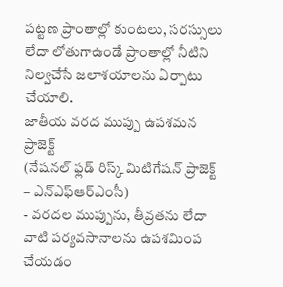పట్టణ ప్రాంతాల్లో కుంటలు, సరస్సులు లేదా లోతుగాఉండే ప్రాంతాల్లో నీటిని నిల్వచేసే జలాశయాలను ఏర్పాటు చేయాలి.
జాతీయ వరద ముప్పు ఉపశమన ప్రాజెక్ట్
(నేషనల్ ఫ్లడ్ రిస్క్ మిటిగేషన్ ప్రాజెక్ట్ – ఎన్ఎఫ్ఆర్ఎంసీ)
- వరదల ముప్పును, తీవ్రతను లేదా వాటి పర్యవసానాలను ఉపశమింప చేయడం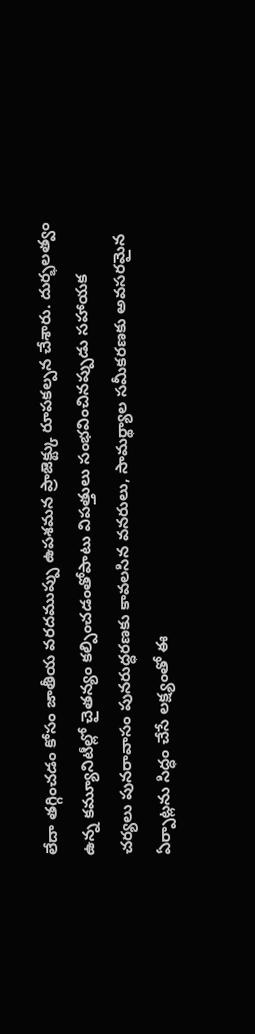లేదా తగ్గించడం కోసం జాతీయ వరదముప్పు ఉపశమన ప్రాజెక్ట్కు రూపకల్పన చేశారు. దుర్భలత్వం ఉన్న కమ్యూనిటీల్లో చైతన్యం కల్పించడంతోపాటు విపత్తులు సంభవించినప్పుడు సహాయక చర్యలు పునరావాసం పునరుద్ధరణకు కావలసిన వనరులు, సామర్థ్యాల సమీకరణకు అవసరమైన ఏర్పాట్లను సిద్ధం చేసే లక్ష్యంతో ఈ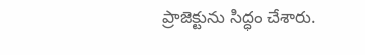ప్రాజెక్టును సిద్ధం చేశారు.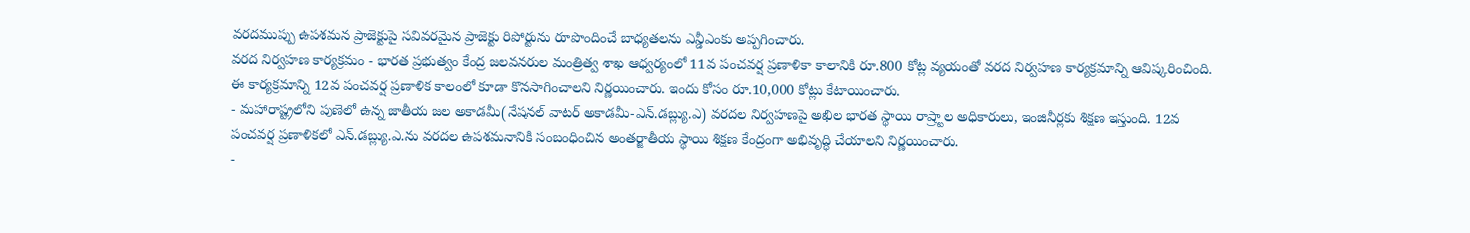వరదముప్పు ఉపశమన ప్రాజెక్టుపై సవివరమైన ప్రాజెక్టు రిపోర్టును రూపొందించే బాధ్యతలను ఎన్డీఎంకు అప్పగించారు.
వరద నిర్వహణ కార్యక్రమం - భారత ప్రభుత్వం కేంద్ర జలవనరుల మంత్రిత్వ శాఖ ఆధ్వర్యంలో 11వ పంచవర్ష ప్రణాళికా కాలానికి రూ.800 కోట్ల వ్యయంతో వరద నిర్వహణ కార్యక్రమాన్ని ఆవిష్కరించింది. ఈ కార్యక్రమాన్ని 12వ పంచవర్ష ప్రణాళిక కాలంలో కూడా కొనసాగించాలని నిర్ణయించారు. ఇందు కోసం రూ.10,000 కోట్లు కేటాయించారు.
- మహారాష్ట్రలోని పుణెలో ఉన్న జాతీయ జల అకాడమీ(నేషనల్ వాటర్ అకాడమీ-ఎన్.డబ్ల్యు.ఎ) వరదల నిర్వహణపై అఖిల భారత స్థాయి రాష్ర్టాల అధికారులు, ఇంజినీర్లకు శిక్షణ ఇస్తుంది. 12వ పంచవర్ష ప్రణాళికలో ఎన్.డబ్ల్యు.ఎ.ను వరదల ఉపశమనానికి సంబంధించిన అంతర్జాతీయ స్థాయి శిక్షణ కేంద్రంగా అభివృద్ధి చేయాలని నిర్ణయించారు.
-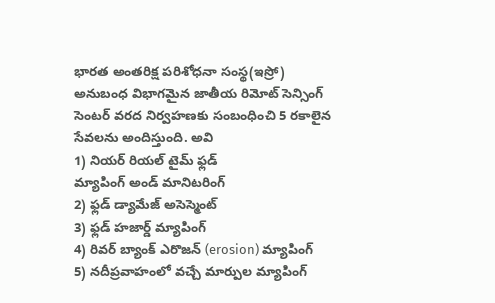భారత అంతరిక్ష పరిశోధనా సంస్థ(ఇస్రో) అనుబంధ విభాగమైన జాతీయ రిమోట్ సెన్సింగ్ సెంటర్ వరద నిర్వహణకు సంబంధించి 5 రకాలైన సేవలను అందిస్తుంది. అవి
1) నియర్ రియల్ టైమ్ ఫ్లడ్
మ్యాపింగ్ అండ్ మానిటరింగ్
2) ఫ్లడ్ డ్యామేజ్ అసెస్మెంట్
3) ఫ్లడ్ హజార్డ్ మ్యాపింగ్
4) రివర్ బ్యాంక్ ఎరొజన్ (erosion) మ్యాపింగ్
5) నదీప్రవాహంలో వచ్చే మార్పుల మ్యాపింగ్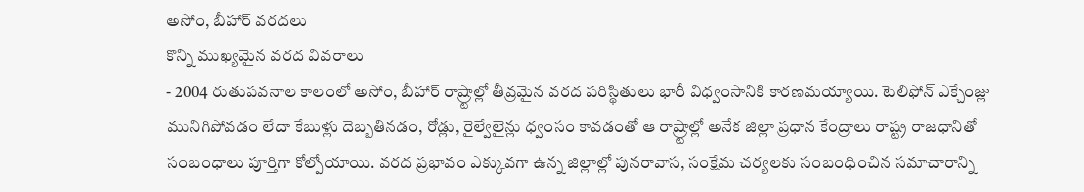అసోం, బీహార్ వరదలు
కొన్ని ముఖ్యమైన వరద వివరాలు
- 2004 రుతుపవనాల కాలంలో అసోం, బీహార్ రాష్ర్టాల్లో తీవ్రమైన వరద పరిస్థితులు భారీ విధ్వంసానికి కారణమయ్యాయి. టెలిఫోన్ ఎక్చేంజ్లు మునిగిపోవడం లేదా కేబుళ్లు దెబ్బతినడం, రోడ్లు, రైల్వేలైన్లు ధ్వంసం కావడంతో ఆ రాష్ర్టాల్లో అనేక జిల్లా ప్రధాన కేంద్రాలు రాష్ట్ర రాజధానితో సంబంధాలు పూర్తిగా కోల్పోయాయి. వరద ప్రభావం ఎక్కువగా ఉన్న జిల్లాల్లో పునరావాస, సంక్షేమ చర్యలకు సంబంధించిన సమాచారాన్ని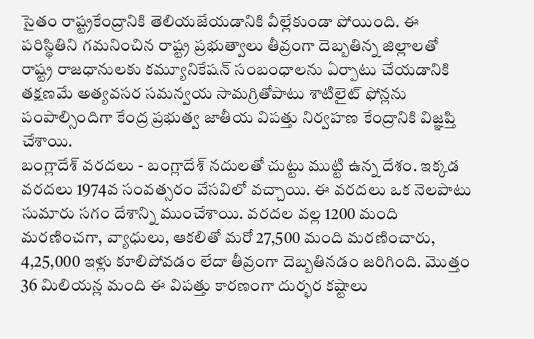సైతం రాష్ట్రకేంద్రానికి తెలియజేయడానికి వీల్లేకుండా పోయింది. ఈ పరిస్థితిని గమనించిన రాష్ట్ర ప్రభుత్వాలు తీవ్రంగా దెబ్బతిన్న జిల్లాలతో రాష్ట్ర రాజధానులకు కమ్యూనికేషన్ సంబంధాలను ఏర్పాటు చేయడానికి తక్షణమే అత్యవసర సమన్వయ సామగ్రితోపాటు శాటిలైట్ ఫోన్లను పంపాల్సిందిగా కేంద్ర ప్రభుత్వ జాతీయ విపత్తు నిర్వహణ కేంద్రానికి విజ్ఞప్తి చేశాయి.
బంగ్లాదేశ్ వరదలు - బంగ్లాదేశ్ నదులతో చుట్టు ముట్టి ఉన్న దేశం. ఇక్కడ వరదలు 1974వ సంవత్సరం వేసవిలో వచ్చాయి. ఈ వరదలు ఒక నెలపాటు సుమారు సగం దేశాన్ని ముంచేశాయి. వరదల వల్ల 1200 మంది మరణించగా, వ్యాధులు, ఆకలితో మరో 27,500 మంది మరణించారు, 4,25,000 ఇళ్లు కూలిపోవడం లేదా తీవ్రంగా దెబ్బతినడం జరిగింది. మొత్తం 36 మిలియన్ల మంది ఈ విపత్తు కారణంగా దుర్భర కష్టాలు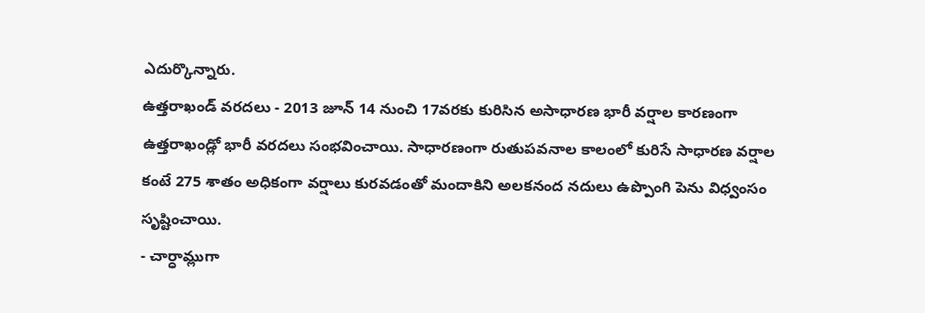ఎదుర్కొన్నారు.
ఉత్తరాఖండ్ వరదలు - 2013 జూన్ 14 నుంచి 17వరకు కురిసిన అసాధారణ భారీ వర్షాల కారణంగా ఉత్తరాఖండ్లో భారీ వరదలు సంభవించాయి. సాధారణంగా రుతుపవనాల కాలంలో కురిసే సాధారణ వర్షాల కంటే 275 శాతం అధికంగా వర్షాలు కురవడంతో మందాకిని అలకనంద నదులు ఉప్పొంగి పెను విధ్వంసం సృష్టించాయి.
- చార్ధామ్లుగా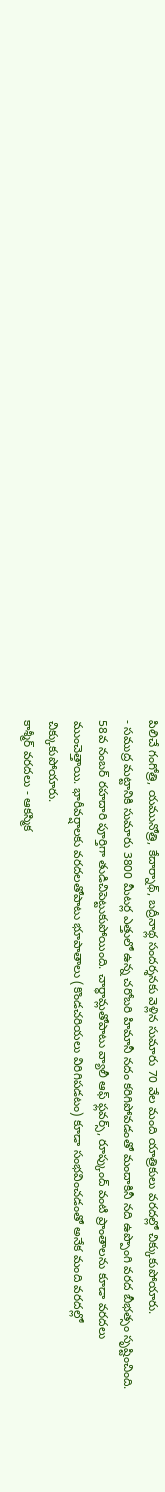పిలిచే గంగోత్రి, యమునోత్రి, కేదార్నాథ్, బద్రీనాథ్ల సందర్శనకు వెళ్లిన సుమారు 70 వేల మంది యాత్రికులు వరదల్లో చిక్కుకుపోయారు.
- సముద్ర మట్టానికి సుమారు 3800 మీటర్ల ఎత్తులో ఉన్న చరోబరి హిమానీ నదం కరిగిపోవడంతో మందాకినీ నది ఉప్పొంగి వరద బీభత్సం సృష్టించింది. 58వ నంబర్ రహదారి పూర్తిగా తుడిచిపెట్టుకుపోయింది. చార్ధామ్లతోపాటు వ్యాలీ ఆఫ్ ఫ్లవర్స్, రూప్కుంద్ వంటి ప్రాంతాలను కూడా వరదలు ముంచెత్తాయి. భారీవర్షాలకు వరదలతోపాటు భూపాతాలు (కొండచరియలు విరిగిపడటం) కూడా సంభవించడంతో అనేక మంది వరదల్లో చిక్కుకుపోయారు.
కాశ్మీర్ వరదలు - ఆకస్మిక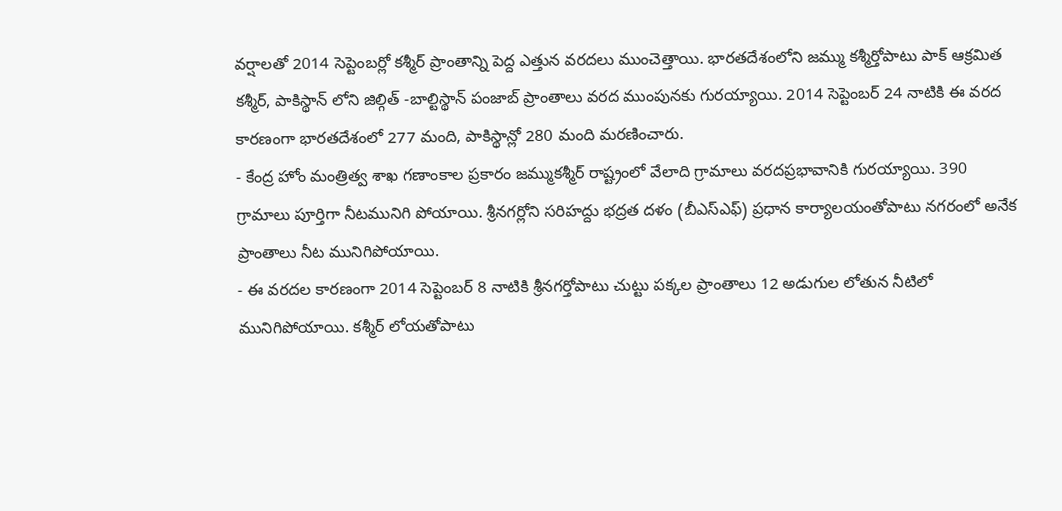వర్షాలతో 2014 సెప్టెంబర్లో కశ్మీర్ ప్రాంతాన్ని పెద్ద ఎత్తున వరదలు ముంచెత్తాయి. భారతదేశంలోని జమ్ము కశ్మీర్తోపాటు పాక్ ఆక్రమిత కశ్మీర్, పాకిస్థాన్ లోని జిల్గిత్ -బాల్టిస్థాన్ పంజాబ్ ప్రాంతాలు వరద ముంపునకు గురయ్యాయి. 2014 సెప్టెంబర్ 24 నాటికి ఈ వరద కారణంగా భారతదేశంలో 277 మంది, పాకిస్థాన్లో 280 మంది మరణించారు.
- కేంద్ర హోం మంత్రిత్వ శాఖ గణాంకాల ప్రకారం జమ్ముకశ్మీర్ రాష్ట్రంలో వేలాది గ్రామాలు వరదప్రభావానికి గురయ్యాయి. 390 గ్రామాలు పూర్తిగా నీటమునిగి పోయాయి. శ్రీనగర్లోని సరిహద్దు భద్రత దళం (బీఎస్ఎఫ్) ప్రధాన కార్యాలయంతోపాటు నగరంలో అనేక ప్రాంతాలు నీట మునిగిపోయాయి.
- ఈ వరదల కారణంగా 2014 సెప్టెంబర్ 8 నాటికి శ్రీనగర్తోపాటు చుట్టు పక్కల ప్రాంతాలు 12 అడుగుల లోతున నీటిలో మునిగిపోయాయి. కశ్మీర్ లోయతోపాటు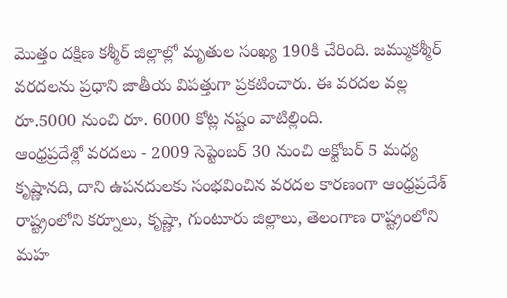మొత్తం దక్షిణ కశ్మీర్ జిల్లాల్లో మృతుల సంఖ్య 190కి చేరింది. జమ్ముకశ్మీర్ వరదలను ప్రధాని జాతీయ విపత్తుగా ప్రకటించారు. ఈ వరదల వల్ల రూ.5000 నుంచి రూ. 6000 కోట్ల నష్టం వాటిల్లింది.
ఆంధ్రప్రదేశ్లో వరదలు - 2009 సెప్టెంబర్ 30 నుంచి అక్టోబర్ 5 మధ్య కృష్ణానది, దాని ఉపనదులకు సంభవించిన వరదల కారణంగా ఆంధ్రప్రదేశ్ రాష్ట్రంలోని కర్నూలు, కృష్ణా, గుంటూరు జిల్లాలు, తెలంగాణ రాష్ట్రంలోని మహ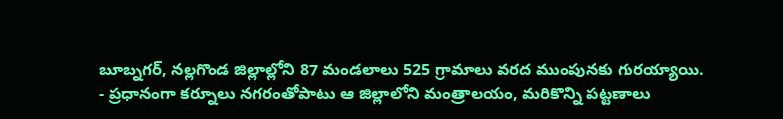బూబ్నగర్, నల్లగొండ జిల్లాల్లోని 87 మండలాలు 525 గ్రామాలు వరద ముంపునకు గురయ్యాయి.
- ప్రధానంగా కర్నూలు నగరంతోపాటు ఆ జిల్లాలోని మంత్రాలయం, మరికొన్ని పట్టణాలు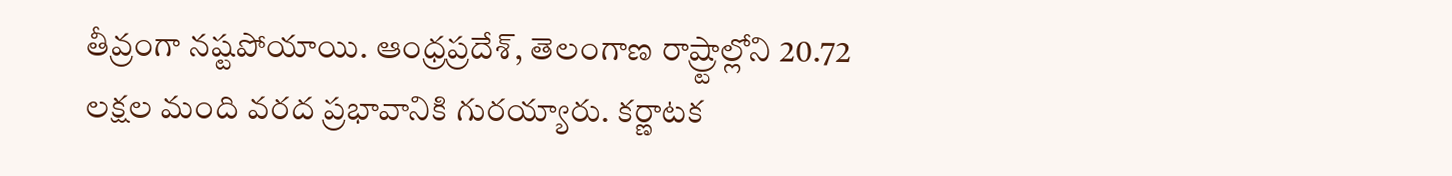తీవ్రంగా నష్టపోయాయి. ఆంధ్రప్రదేశ్, తెలంగాణ రాష్ర్టాల్లోని 20.72 లక్షల మంది వరద ప్రభావానికి గురయ్యారు. కర్ణాటక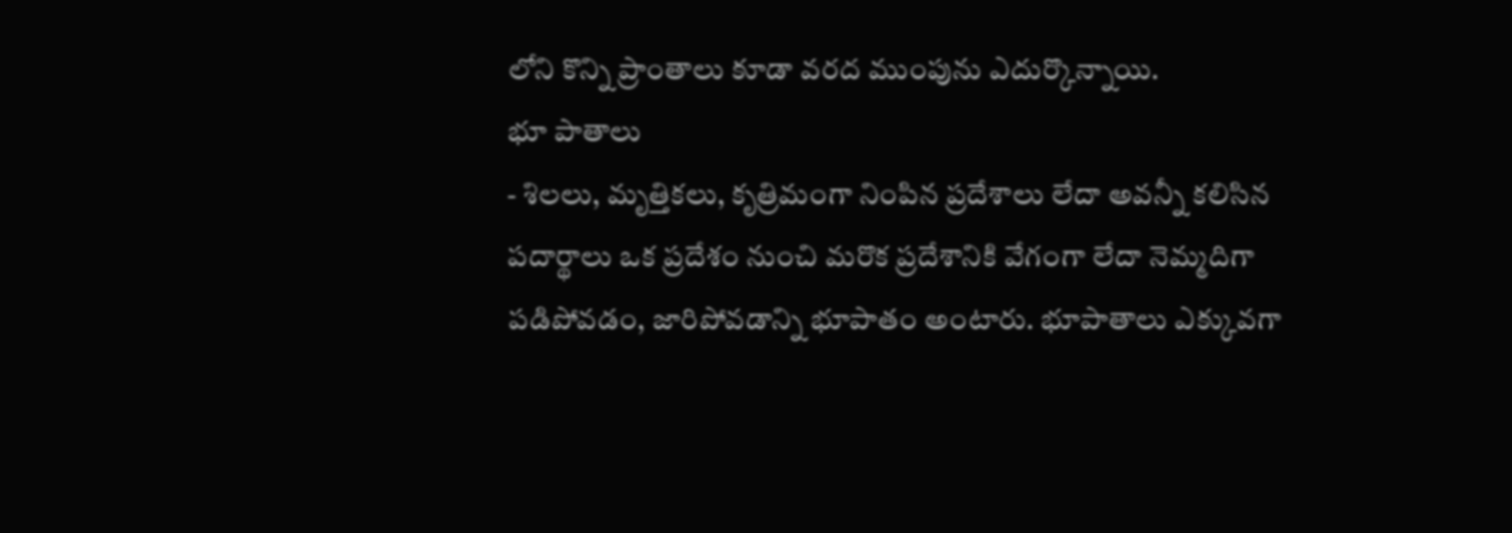లోని కొన్ని ప్రాంతాలు కూడా వరద ముంపును ఎదుర్కొన్నాయి.
భూ పాతాలు
- శిలలు, మృత్తికలు, కృత్రిమంగా నింపిన ప్రదేశాలు లేదా అవన్నీ కలిసిన పదార్థాలు ఒక ప్రదేశం నుంచి మరొక ప్రదేశానికి వేగంగా లేదా నెమ్మదిగా పడిపోవడం, జారిపోవడాన్ని భూపాతం అంటారు. భూపాతాలు ఎక్కువగా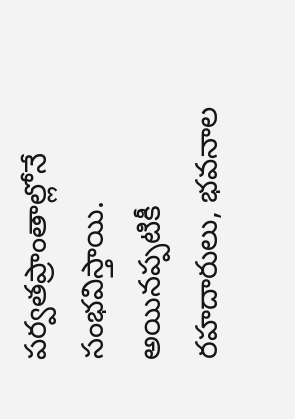పర్వతప్రాంతాల్లోనే సంభవిస్తాయి. అయినప్పటికీ రహదారులు, భవనాల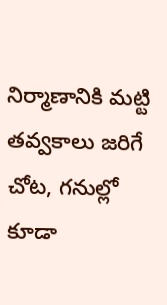నిర్మాణానికి మట్టి తవ్వకాలు జరిగే చోట, గనుల్లో కూడా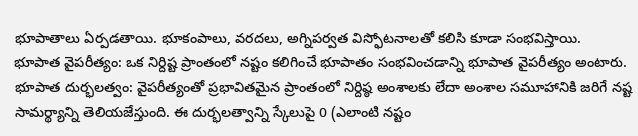భూపాతాలు ఏర్పడతాయి. భూకంపాలు, వరదలు, అగ్నిపర్వత విస్ఫోటనాలతో కలిసి కూడా సంభవిస్తాయి.
భూపాత వైపరీత్యం: ఒక నిర్దిష్ట ప్రాంతంలో నష్టం కలిగించే భూపాతం సంభవించడాన్ని భూపాత వైపరీత్యం అంటారు.
భూపాత దుర్భలత్వం: వైపరీత్యంతో ప్రభావితమైన ప్రాంతంలో నిర్దిష్ఠ అంశాలకు లేదా అంశాల సమూహానికి జరిగే నష్ట సామర్థ్యాన్ని తెలియజేస్తుంది. ఈ దుర్భలత్వాన్ని స్కేలుపై 0 (ఎలాంటి నష్టం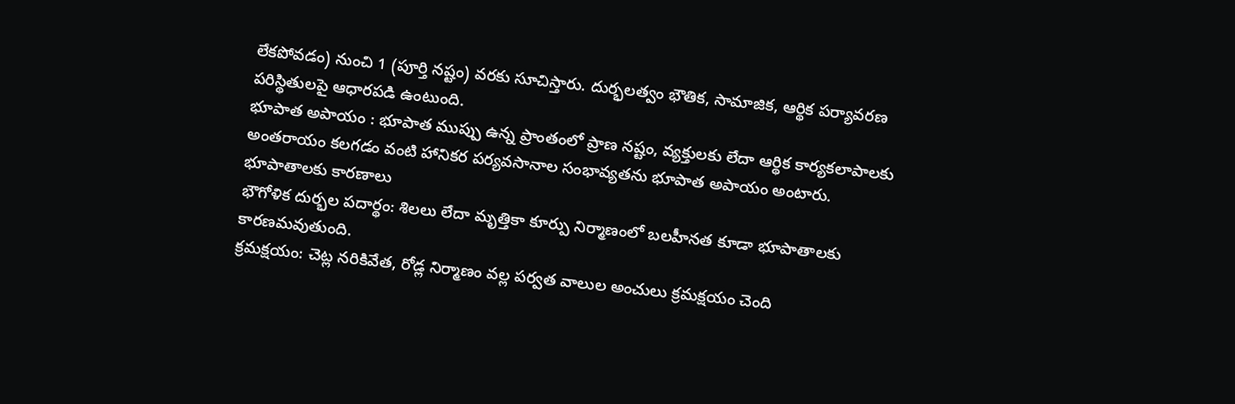లేకపోవడం) నుంచి 1 (పూర్తి నష్టం) వరకు సూచిస్తారు. దుర్భలత్వం భౌతిక, సామాజిక, ఆర్థిక పర్యావరణ పరిస్థితులపై ఆధారపడి ఉంటుంది.
భూపాత అపాయం : భూపాత ముప్పు ఉన్న ప్రాంతంలో ప్రాణ నష్టం, వ్యక్తులకు లేదా ఆర్థిక కార్యకలాపాలకు అంతరాయం కలగడం వంటి హానికర పర్యవసానాల సంభావ్యతను భూపాత అపాయం అంటారు.
భూపాతాలకు కారణాలు
భౌగోళిక దుర్భల పదార్థం: శిలలు లేదా మృత్తికా కూర్పు నిర్మాణంలో బలహీనత కూడా భూపాతాలకు కారణమవుతుంది.
క్రమక్షయం: చెట్ల నరికివేత, రోడ్ల నిర్మాణం వల్ల పర్వత వాలుల అంచులు క్రమక్షయం చెంది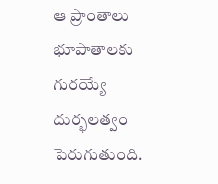ఆ ప్రాంతాలు భూపాతాలకు గురయ్యే దుర్భలత్వం పెరుగుతుంది.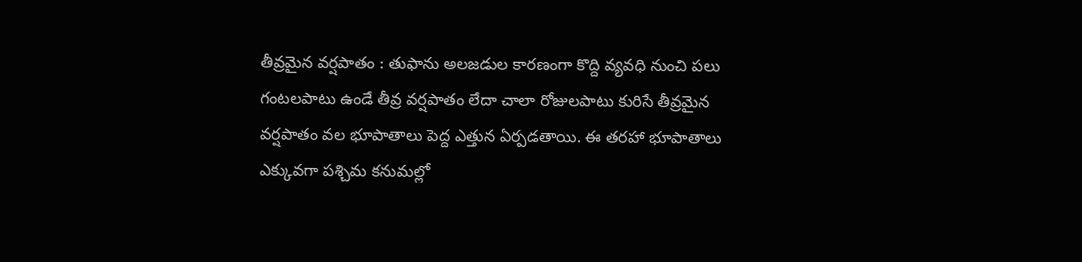తీవ్రమైన వర్షపాతం : తుఫాను అలజడుల కారణంగా కొద్ది వ్యవధి నుంచి పలు గంటలపాటు ఉండే తీవ్ర వర్షపాతం లేదా చాలా రోజులపాటు కురిసే తీవ్రమైన వర్షపాతం వల భూపాతాలు పెద్ద ఎత్తున ఏర్పడతాయి. ఈ తరహా భూపాతాలు ఎక్కువగా పశ్చిమ కనుమల్లో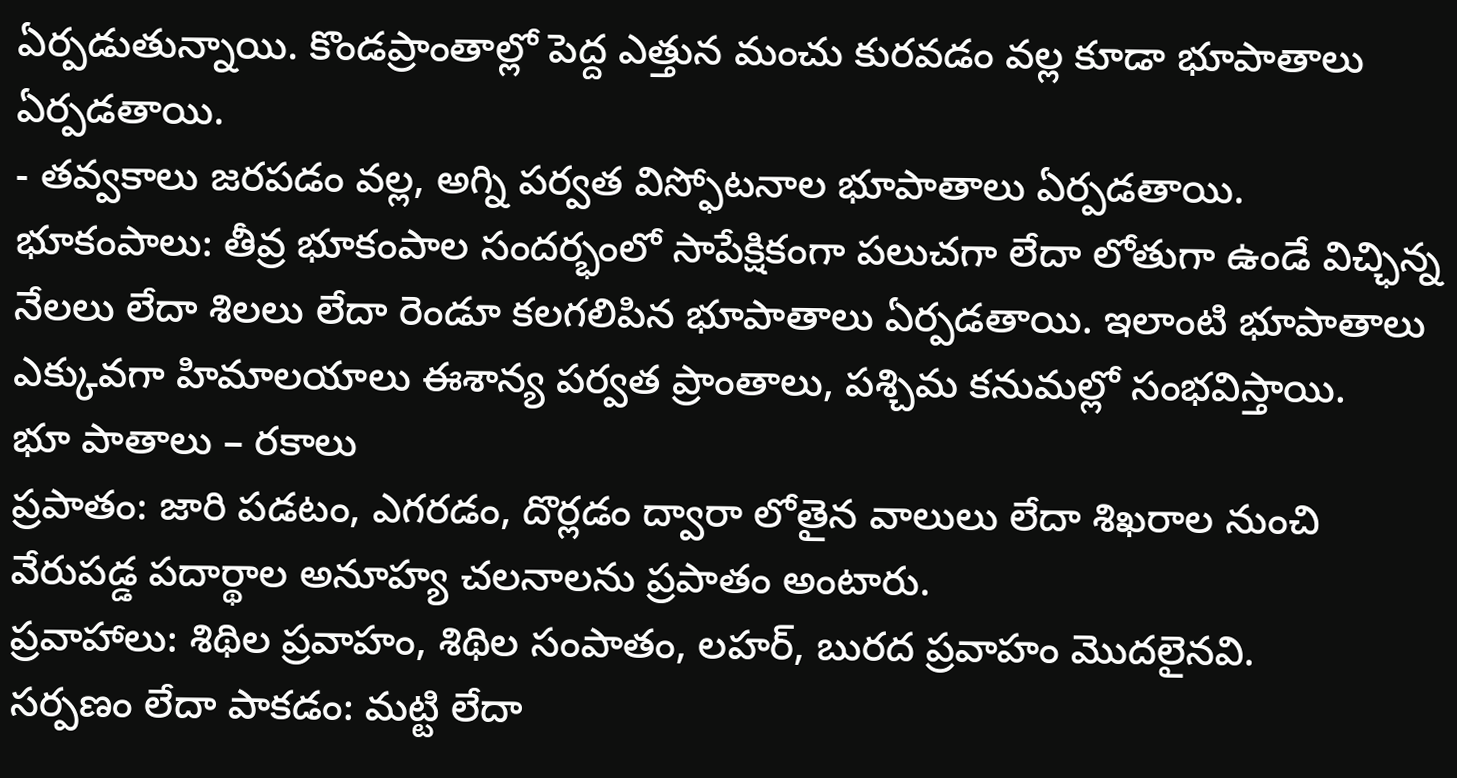ఏర్పడుతున్నాయి. కొండప్రాంతాల్లో పెద్ద ఎత్తున మంచు కురవడం వల్ల కూడా భూపాతాలు ఏర్పడతాయి.
- తవ్వకాలు జరపడం వల్ల, అగ్ని పర్వత విస్ఫోటనాల భూపాతాలు ఏర్పడతాయి.
భూకంపాలు: తీవ్ర భూకంపాల సందర్భంలో సాపేక్షికంగా పలుచగా లేదా లోతుగా ఉండే విచ్ఛిన్న నేలలు లేదా శిలలు లేదా రెండూ కలగలిపిన భూపాతాలు ఏర్పడతాయి. ఇలాంటి భూపాతాలు ఎక్కువగా హిమాలయాలు ఈశాన్య పర్వత ప్రాంతాలు, పశ్చిమ కనుమల్లో సంభవిస్తాయి.
భూ పాతాలు – రకాలు
ప్రపాతం: జారి పడటం, ఎగరడం, దొర్లడం ద్వారా లోతైన వాలులు లేదా శిఖరాల నుంచి వేరుపడ్డ పదార్థాల అనూహ్య చలనాలను ప్రపాతం అంటారు.
ప్రవాహాలు: శిథిల ప్రవాహం, శిథిల సంపాతం, లహర్, బురద ప్రవాహం మొదలైనవి.
సర్పణం లేదా పాకడం: మట్టి లేదా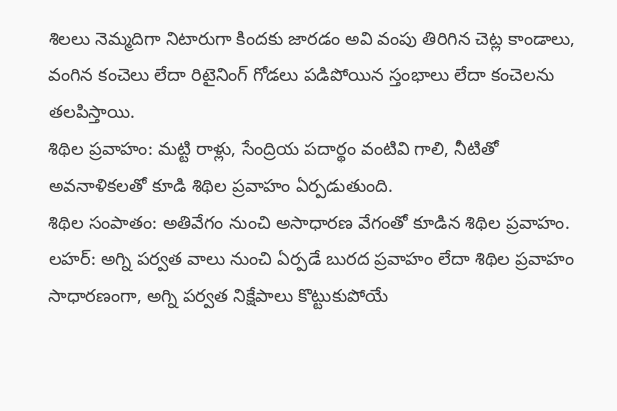శిలలు నెమ్మదిగా నిటారుగా కిందకు జారడం అవి వంపు తిరిగిన చెట్ల కాండాలు, వంగిన కంచెలు లేదా రిటైనింగ్ గోడలు పడిపోయిన స్తంభాలు లేదా కంచెలను తలపిస్తాయి.
శిథిల ప్రవాహం: మట్టి రాళ్లు, సేంద్రియ పదార్థం వంటివి గాలి, నీటితో అవనాళికలతో కూడి శిథిల ప్రవాహం ఏర్పడుతుంది.
శిథిల సంపాతం: అతివేగం నుంచి అసాధారణ వేగంతో కూడిన శిథిల ప్రవాహం.
లహర్: అగ్ని పర్వత వాలు నుంచి ఏర్పడే బురద ప్రవాహం లేదా శిథిల ప్రవాహం సాధారణంగా, అగ్ని పర్వత నిక్షేపాలు కొట్టుకుపోయే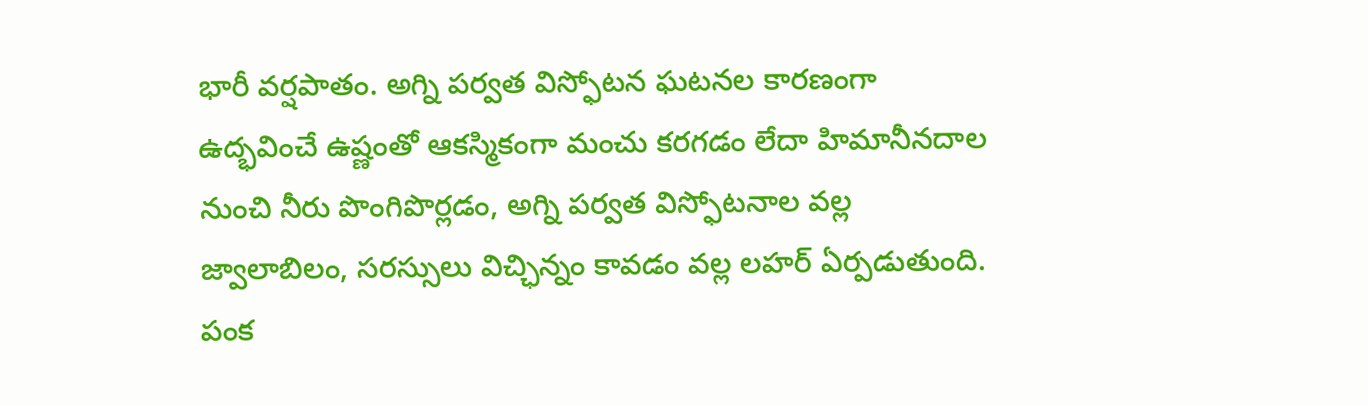భారీ వర్షపాతం. అగ్ని పర్వత విస్ఫోటన ఘటనల కారణంగా ఉద్భవించే ఉష్ణంతో ఆకస్మికంగా మంచు కరగడం లేదా హిమానీనదాల నుంచి నీరు పొంగిపొర్లడం, అగ్ని పర్వత విస్ఫోటనాల వల్ల జ్వాలాబిలం, సరస్సులు విచ్ఛిన్నం కావడం వల్ల లహర్ ఏర్పడుతుంది.
పంక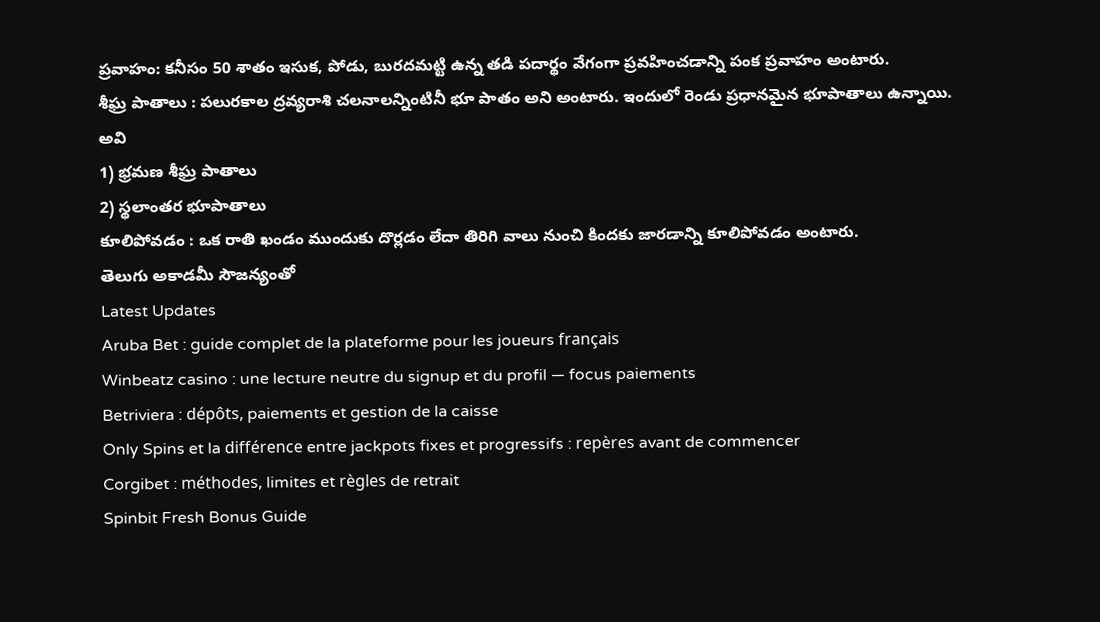ప్రవాహం: కనీసం 50 శాతం ఇసుక, పోడు, బురదమట్టి ఉన్న తడి పదార్థం వేగంగా ప్రవహించడాన్ని పంక ప్రవాహం అంటారు.
శీఘ్ర పాతాలు : పలురకాల ద్రవ్యరాశి చలనాలన్నింటినీ భూ పాతం అని అంటారు. ఇందులో రెండు ప్రధానమైన భూపాతాలు ఉన్నాయి. అవి
1) భ్రమణ శీఘ్ర పాతాలు
2) స్థలాంతర భూపాతాలు
కూలిపోవడం : ఒక రాతి ఖండం ముందుకు దొర్లడం లేదా తిరిగి వాలు నుంచి కిందకు జారడాన్ని కూలిపోవడం అంటారు.
తెలుగు అకాడమీ సౌజన్యంతో
Latest Updates
Aruba Bet : guide complet de la plateforme pour les joueurs français
Winbeatz casino : une lecture neutre du signup et du profil — focus paiements
Betriviera : dépôts, paiements et gestion de la caisse
Only Spins et la différence entre jackpots fixes et progressifs : repères avant de commencer
Corgibet : méthodes, limites et règles de retrait
Spinbit Fresh Bonus Guide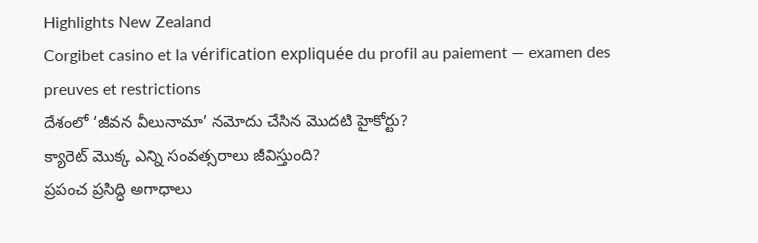Highlights New Zealand
Corgibet casino et la vérification expliquée du profil au paiement — examen des preuves et restrictions
దేశంలో ‘జీవన వీలునామా’ నమోదు చేసిన మొదటి హైకోర్టు?
క్యారెట్ మొక్క ఎన్ని సంవత్సరాలు జీవిస్తుంది?
ప్రపంచ ప్రసిద్ధి అగాధాలు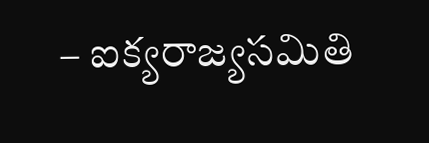– ఐక్యరాజ్యసమితి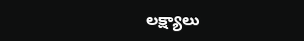లక్ష్యాలు